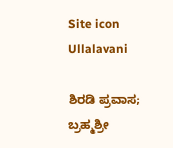Site icon Ullalavani

ಶಿರಡಿ ಪ್ರವಾಸ; ಬ್ರಹ್ಮಶ್ರೀ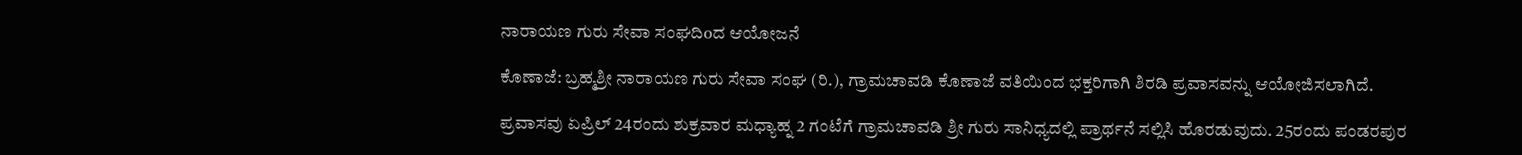ನಾರಾಯಣ ಗುರು ಸೇವಾ ಸಂಘದಿoದ ಆಯೋಜನೆ

ಕೊಣಾಜೆ: ಬ್ರಹ್ಮಶ್ರೀ ನಾರಾಯಣ ಗುರು ಸೇವಾ ಸಂಘ (ರಿ.), ಗ್ರಾಮಚಾವಡಿ ಕೊಣಾಜೆ ವತಿಯಿಂದ ಭಕ್ತರಿಗಾಗಿ ಶಿರಡಿ ಪ್ರವಾಸವನ್ನು ಆಯೋಜಿಸಲಾಗಿದೆ.

ಪ್ರವಾಸವು ಏಪ್ರಿಲ್ 24ರಂದು ಶುಕ್ರವಾರ ಮಧ್ಯಾಹ್ನ 2 ಗಂಟೆಗೆ ಗ್ರಾಮಚಾವಡಿ ಶ್ರೀ ಗುರು ಸಾನಿಧ್ಯದಲ್ಲಿ ಪ್ರಾರ್ಥನೆ ಸಲ್ಲಿಸಿ ಹೊರಡುವುದು. 25ರಂದು ಪಂಡರಪುರ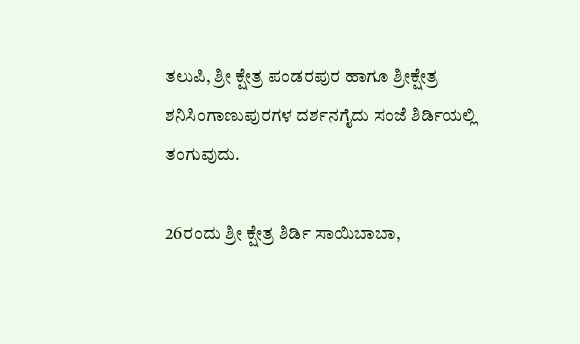ತಲುಪಿ, ಶ್ರೀ ಕ್ಷೇತ್ರ ಪಂಡರಪುರ ಹಾಗೂ ಶ್ರೀಕ್ಷೇತ್ರ ಶನಿಸಿಂಗಾಣುಪುರಗಳ ದರ್ಶನಗೈದು ಸಂಜೆ ಶಿರ್ಡಿಯಲ್ಲಿ ತಂಗುವುದು.

26ರಂದು ಶ್ರೀ ಕ್ಷೇತ್ರ ಶಿರ್ಡಿ ಸಾಯಿಬಾಬಾ,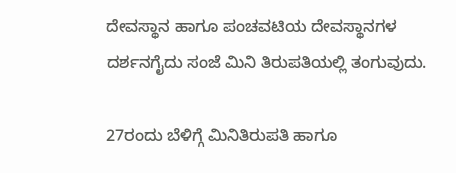ದೇವಸ್ಥಾನ ಹಾಗೂ ಪಂಚವಟಿಯ ದೇವಸ್ಥಾನಗಳ ದರ್ಶನಗೈದು ಸಂಜೆ ಮಿನಿ ತಿರುಪತಿಯಲ್ಲಿ ತಂಗುವುದು.

27ರಂದು ಬೆಳಿಗ್ಗೆ ಮಿನಿತಿರುಪತಿ ಹಾಗೂ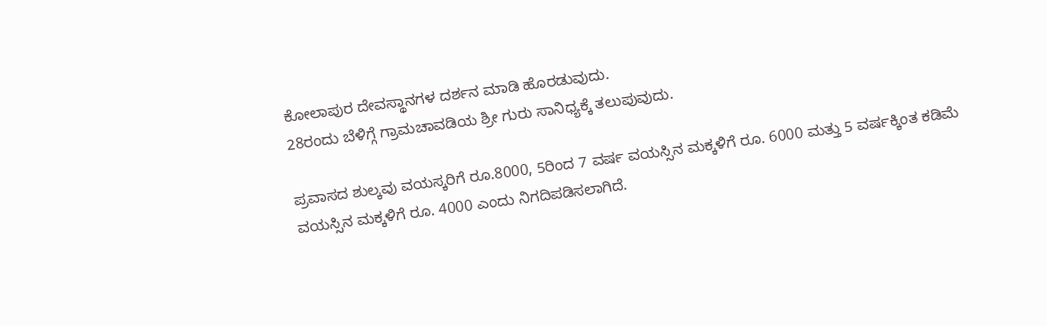ಕೋಲಾಪುರ ದೇವಸ್ಥಾನಗಳ ದರ್ಶನ ಮಾಡಿ ಹೊರಡುವುದು.
28ರಂದು ಬೆಳಿಗ್ಗೆ ಗ್ರಾಮಚಾವಡಿಯ ಶ್ರೀ ಗುರು ಸಾನಿಧ್ಯಕ್ಕೆ ತಲುಪುವುದು.

ಪ್ರವಾಸದ ಶುಲ್ಕವು ವಯಸ್ಕರಿಗೆ ರೂ.8000, 5ರಿಂದ 7 ವರ್ಷ ವಯಸ್ಸಿನ ಮಕ್ಕಳಿಗೆ ರೂ. 6000 ಮತ್ತು 5 ವರ್ಷಕ್ಕಿಂತ ಕಡಿಮೆ ವಯಸ್ಸಿನ ಮಕ್ಕಳಿಗೆ ರೂ. 4000 ಎಂದು ನಿಗದಿಪಡಿಸಲಾಗಿದೆ.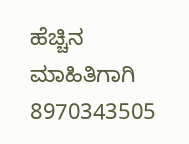ಹೆಚ್ಚಿನ ಮಾಹಿತಿಗಾಗಿ 8970343505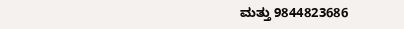ಮತ್ತು 9844823686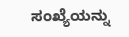ಸಂಖ್ಯೆಯನ್ನು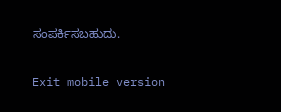ಸಂಪರ್ಕಿಸಬಹುದು.

Exit mobile version